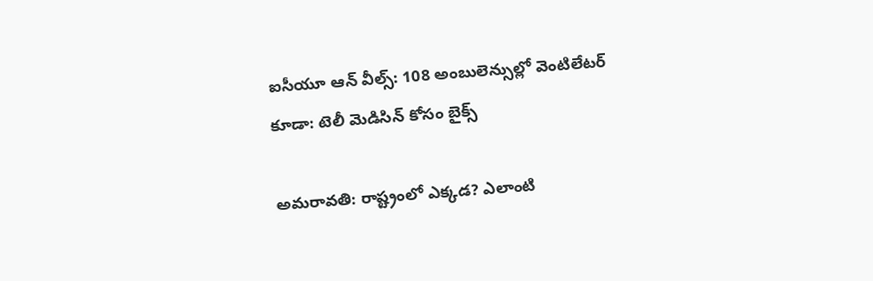ఐసీయూ ఆన్ వీల్స్: 108 అంబులెన్సుల్లో వెంటిలేటర్ కూడా: టెలీ మెడిసిన్ కోసం బైక్స్

అమరావతి: రాష్ట్రంలో ఎక్కడ? ఎలాంటి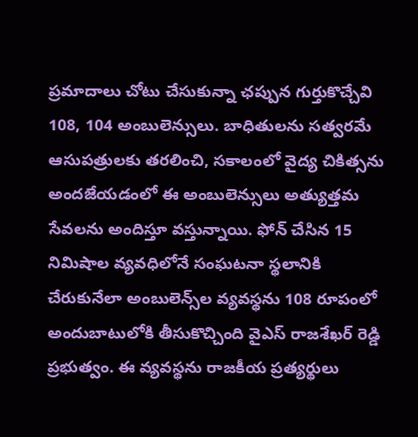ప్రమాదాలు చోటు చేసుకున్నా ఛప్పున గుర్తుకొచ్చేవి 108, 104 అంబులెన్సులు. బాధితులను సత్వరమే ఆసుపత్రులకు తరలించి, సకాలంలో వైద్య చికిత్సను అందజేయడంలో ఈ అంబులెన్సులు అత్యుత్తమ సేవలను అందిస్తూ వస్తున్నాయి. ఫోన్ చేసిన 15 నిమిషాల వ్యవధిలోనే సంఘటనా స్థలానికి చేరుకునేలా అంబులెన్స్‌ల వ్యవస్థను 108 రూపంలో అందుబాటులోకి తీసుకొచ్చింది వైఎస్ రాజశేఖర్ రెడ్డి ప్రభుత్వం. ఈ వ్యవస్థను రాజకీయ ప్రత్యర్థులు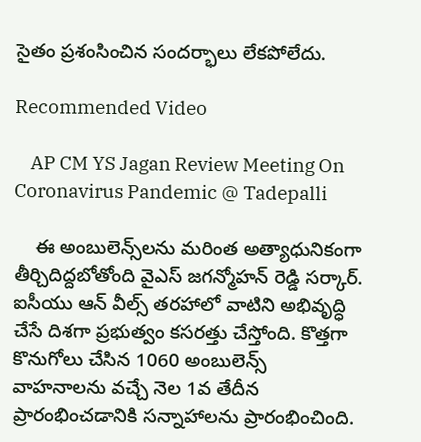సైతం ప్రశంసించిన సందర్భాలు లేకపోలేదు.

Recommended Video

    AP CM YS Jagan Review Meeting On Coronavirus Pandemic @ Tadepalli

    ఈ అంబులెన్స్‌లను మరింత అత్యాధునికంగా తీర్చిదిద్దబోతోంది వైఎస్ జగన్మోహన్ రెడ్డి సర్కార్. ఐసీయు ఆన్ వీల్స్ తరహాలో వాటిని అభివృద్ధి చేసే దిశగా ప్రభుత్వం కసరత్తు చేస్తోంది. కొత్తగా కొనుగోలు చేసిన 1060 అంబులెన్స్ వాహనాలను వచ్చే నెల 1వ తేదీన ప్రారంభించడానికి సన్నాహాలను ప్రారంభించింది.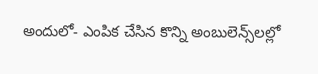అందులో- ఎంపిక చేసిన కొన్ని అంబులెన్స్‌లల్లో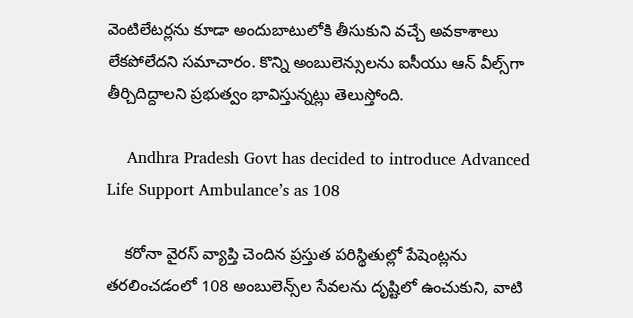వెంటిలేటర్లను కూడా అందుబాటులోకి తీసుకుని వచ్చే అవకాశాలు లేకపోలేదని సమాచారం. కొన్ని అంబులెన్సులను ఐసీయు ఆన్ వీల్స్‌గా తీర్చిదిద్దాలని ప్రభుత్వం భావిస్తున్నట్లు తెలుస్తోంది.

    Andhra Pradesh Govt has decided to introduce Advanced Life Support Ambulance’s as 108

    కరోనా వైరస్ వ్యాప్తి చెందిన ప్రస్తుత పరిస్థితుల్లో పేషెంట్లను తరలించడంలో 108 అంబులెన్స్‌ల సేవలను దృష్టిలో ఉంచుకుని, వాటి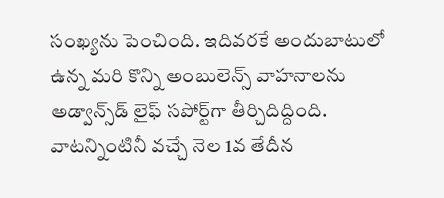సంఖ్యను పెంచింది. ఇదివరకే అందుబాటులో ఉన్న మరి కొన్ని అంబులెన్స్ వాహనాలను అడ్వాన్స్‌డ్ లైఫ్ సపోర్ట్‌గా తీర్చిదిద్దింది. వాటన్నింటినీ వచ్చే నెల 1వ తేదీన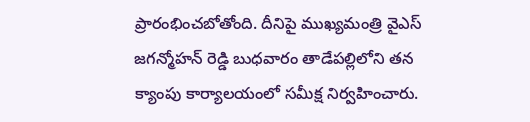ప్రారంభించబోతోంది. దీనిపై ముఖ్యమంత్రి వైఎస్ జగన్మోహన్ రెడ్డి బుధవారం తాడేపల్లిలోని తన క్యాంపు కార్యాలయంలో సమీక్ష నిర్వహించారు.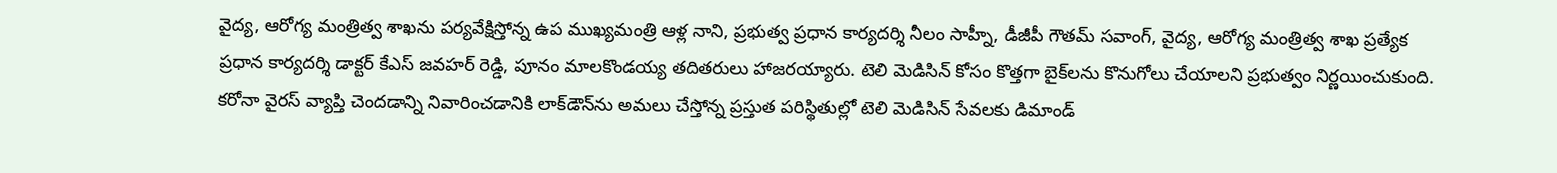వైద్య, ఆరోగ్య మంత్రిత్వ శాఖను పర్యవేక్షిస్తోన్న ఉప ముఖ్యమంత్రి ఆళ్ల నాని, ప్రభుత్వ ప్రధాన కార్యదర్శి నీలం సాహ్నీ, డీజీపీ గౌతమ్ సవాంగ్, వైద్య, ఆరోగ్య మంత్రిత్వ శాఖ ప్రత్యేక ప్రధాన కార్యదర్శి డాక్టర్ కేఎస్ జవహర్ రెడ్డి, పూనం మాలకొండయ్య తదితరులు హాజరయ్యారు. టెలి మెడిసిన్ కోసం కొత్తగా బైక్‌లను కొనుగోలు చేయాలని ప్రభుత్వం నిర్ణయించుకుంది. కరోనా వైరస్ వ్యాప్తి చెందడాన్ని నివారించడానికి లాక్‌డౌన్‌ను అమలు చేస్తోన్న ప్రస్తుత పరిస్థితుల్లో టెలి మెడిసిన్ సేవలకు డిమాండ్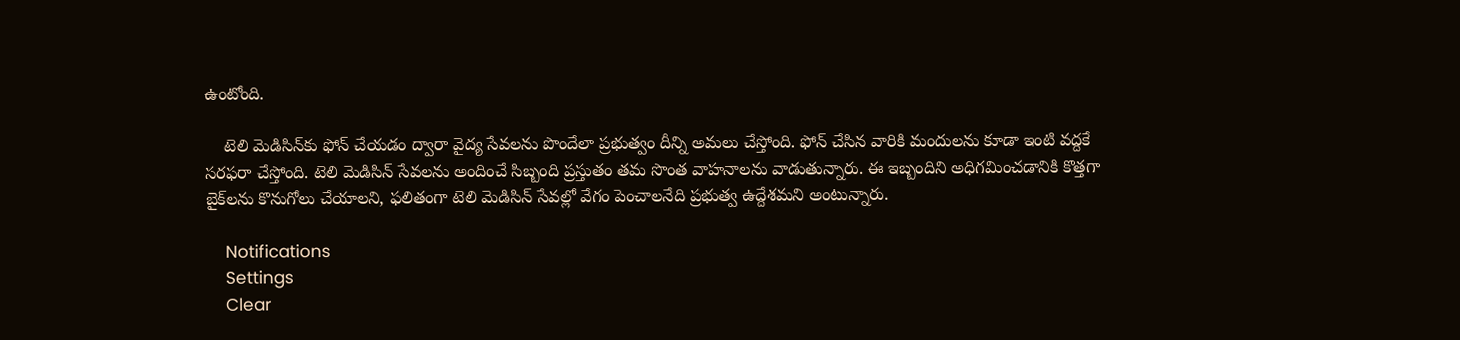ఉంటోంది.

    టెలి మెడిసిన్‌కు ఫోన్ చేయడం ద్వారా వైద్య సేవలను పొందేలా ప్రభుత్వం దీన్ని అమలు చేస్తోంది. ఫోన్ చేసిన వారికి మందులను కూడా ఇంటి వద్దకే సరఫరా చేస్తోంది. టెలి మెడిసిన్ సేవలను అందించే సిబ్బంది ప్రస్తుతం తమ సొంత వాహనాలను వాడుతున్నారు. ఈ ఇబ్బందిని అధిగమించడానికి కొత్తగా బైక్‌లను కొనుగోలు చేయాలని, ఫలితంగా టెలి మెడిసిన్ సేవల్లో వేగం పెంచాలనేది ప్రభుత్వ ఉద్దేశమని అంటున్నారు.

    Notifications
    Settings
    Clear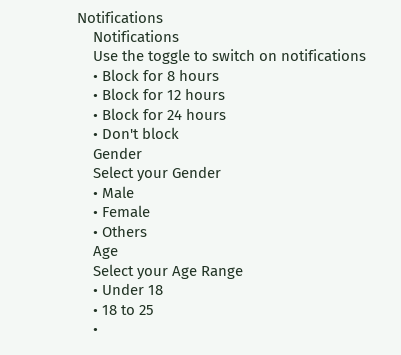Notifications
    Notifications
    Use the toggle to switch on notifications
    • Block for 8 hours
    • Block for 12 hours
    • Block for 24 hours
    • Don't block
    Gender
    Select your Gender
    • Male
    • Female
    • Others
    Age
    Select your Age Range
    • Under 18
    • 18 to 25
    •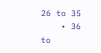26 to 35
    • 36 to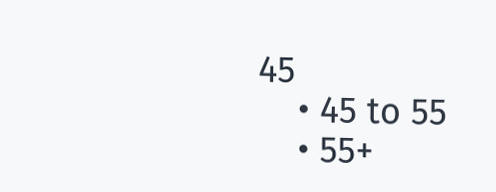45
    • 45 to 55
    • 55+